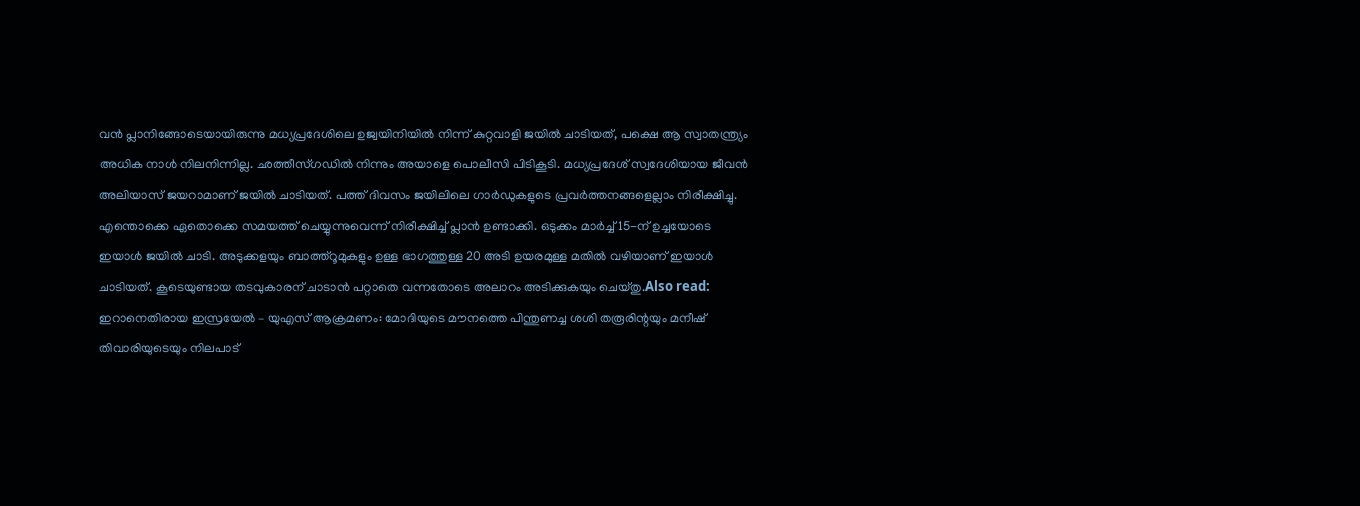വൻ പ്ലാനിങ്ങോടെയായിരുന്നു മധ്യപ്രദേശിലെ ഉജ്വയിനിയിൽ നിന്ന് കുറ്റവാളി ജയിൽ ചാടിയത്, പക്ഷെ ആ സ്വാതന്ത്ര്യം അധിക നാൾ നിലനിന്നില്ല. ഛത്തീസ്ഗഡിൽ നിന്നും അയാളെ പൊലീസി പിടികൂടി. മധ്യപ്രദേശ് സ്വദേശിയായ ജീവൻ അലിയാസ് ജയറാമാണ് ജയിൽ ചാടിയത്. പത്ത് ദിവസം ജയിലിലെ ഗാർഡുകളുടെ പ്രവർത്തനങ്ങളെല്ലാം നിരീക്ഷിച്ചു. എന്തൊക്കെ ഏതൊക്കെ സമയത്ത് ചെയ്യുന്നുവെന്ന് നിരീക്ഷിച്ച് പ്ലാൻ ഉണ്ടാക്കി. ഒടുക്കം മാർച്ച് 15-ന് ഉച്ചയോടെ ഇയാൾ ജയിൽ ചാടി. അടുക്കളയും ബാത്ത്റൂമുകളും ഉള്ള ഭാഗത്തുള്ള 20 അടി ഉയരമുള്ള മതിൽ വഴിയാണ് ഇയാൾ ചാടിയത്. കൂടെയുണ്ടായ തടവുകാരന് ചാടാൻ പറ്റാതെ വന്നതോടെ അലാറം അടിക്കുകയും ചെയ്തു.Also read: ഇറാനെതിരായ ഇസ്രയേൽ – യുഎസ് ആക്രമണം: മോദിയുടെ മൗനത്തെ പിന്തുണച്ച ശശി തരൂരിന്റയും മനീഷ് തിവാരിയുടെയും നിലപാട്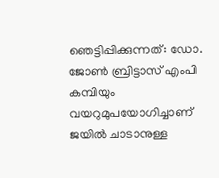ഞെട്ടിപ്പിക്കുന്നത്: ഡോ. ജോൺ ബ്രിട്ടാസ് എംപി കമ്പിയും വയറുമുപയോഗിച്ചാണ് ജയിൽ ചാടാനുള്ള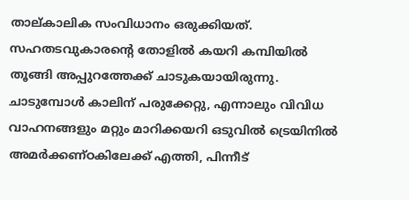താല്കാലിക സംവിധാനം ഒരുക്കിയത്. സഹതടവുകാരൻ്റെ തോളിൽ കയറി കമ്പിയിൽ തൂങ്ങി അപ്പുറത്തേക്ക് ചാടുകയായിരുന്നു. ചാടുമ്പോൾ കാലിന് പരുക്കേറ്റു, എന്നാലും വിവിധ വാഹനങ്ങളും മറ്റും മാറിക്കയറി ഒടുവിൽ ട്രെയിനിൽ അമർക്കണ്ഠകിലേക്ക് എത്തി, പിന്നീട്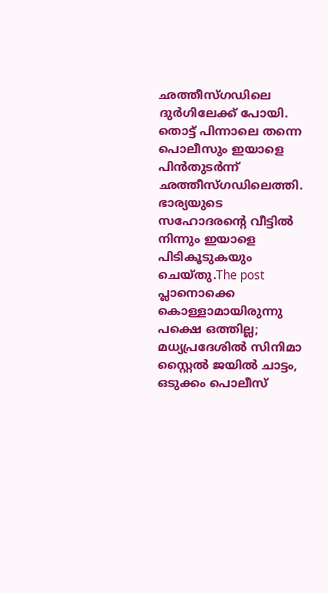ഛത്തീസ്ഗഡിലെ ദുർഗിലേക്ക് പോയി. തൊട്ട് പിന്നാലെ തന്നെ പൊലീസും ഇയാളെ പിൻതുടർന്ന് ഛത്തീസ്ഗഡിലെത്തി. ഭാര്യയുടെ സഹോദരൻ്റെ വീട്ടിൽ നിന്നും ഇയാളെ പിടികൂടുകയും ചെയ്തു.The post പ്ലാനൊക്കെ കൊള്ളാമായിരുന്നു പക്ഷെ ഒത്തില്ല; മധ്യപ്രദേശിൽ സിനിമാ സ്റ്റൈൽ ജയിൽ ചാട്ടം, ഒടുക്കം പൊലീസ്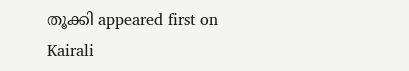തൂക്കി appeared first on Kairali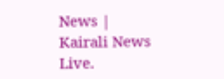News | Kairali News Live.